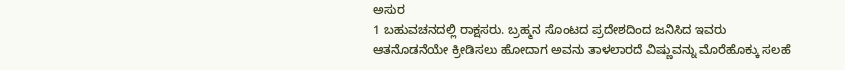ಅಸುರ
1 ಬಹುವಚನದಲ್ಲಿ ರಾಕ್ಷಸರು. ಬ್ರಹ್ಮನ ಸೊಂಟದ ಪ್ರದೇಶದಿಂದ ಜನಿಸಿದ ಇವರು ಆತನೊಡನೆಯೇ ಕ್ರೀಡಿಸಲು ಹೋದಾಗ ಅವನು ತಾಳಲಾರದೆ ವಿಷ್ಣುವನ್ನು ಮೊರೆಹೊಕ್ಕು ಸಲಹೆ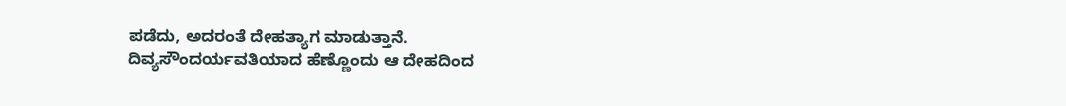ಪಡೆದು, ಅದರಂತೆ ದೇಹತ್ಯಾಗ ಮಾಡುತ್ತಾನೆ. ದಿವ್ಯಸೌಂದರ್ಯವತಿಯಾದ ಹೆಣ್ಣೊಂದು ಆ ದೇಹದಿಂದ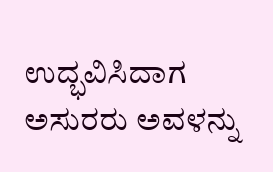ಉದ್ಭವಿಸಿದಾಗ ಅಸುರರು ಅವಳನ್ನು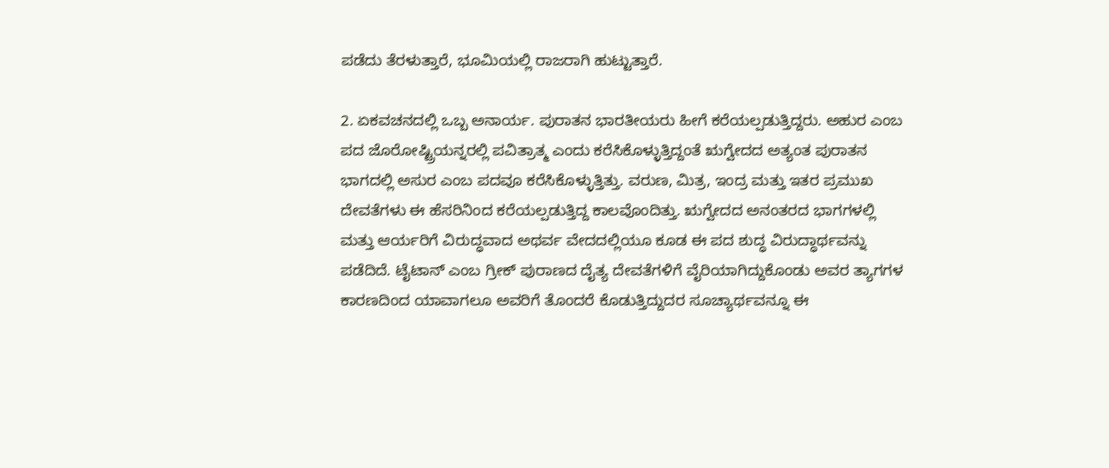ಪಡೆದು ತೆರಳುತ್ತಾರೆ, ಭೂಮಿಯಲ್ಲಿ ರಾಜರಾಗಿ ಹುಟ್ಟುತ್ತಾರೆ.

2. ಏಕವಚನದಲ್ಲಿ ಒಬ್ಬ ಅನಾರ್ಯ. ಪುರಾತನ ಭಾರತೀಯರು ಹೀಗೆ ಕರೆಯಲ್ಪಡುತ್ತಿದ್ದರು. ಅಹುರ ಎಂಬ ಪದ ಜೊರೋಷ್ಟ್ರಿಯನ್ನರಲ್ಲಿ ಪವಿತ್ರಾತ್ಮ ಎಂದು ಕರೆಸಿಕೊಳ್ಳುತ್ತಿದ್ದಂತೆ ಋಗ್ವೇದದ ಅತ್ಯಂತ ಪುರಾತನ ಭಾಗದಲ್ಲಿ ಅಸುರ ಎಂಬ ಪದವೂ ಕರೆಸಿಕೊಳ್ಳುತ್ತಿತ್ತು. ವರುಣ, ಮಿತ್ರ, ಇಂದ್ರ ಮತ್ತು ಇತರ ಪ್ರಮುಖ ದೇವತೆಗಳು ಈ ಹೆಸರಿನಿಂದ ಕರೆಯಲ್ಪಡುತ್ತಿದ್ದ ಕಾಲವೊಂದಿತ್ತು. ಋಗ್ವೇದದ ಅನಂತರದ ಭಾಗಗಳಲ್ಲಿ ಮತ್ತು ಆರ್ಯರಿಗೆ ವಿರುದ್ಧವಾದ ಅಥರ್ವ ವೇದದಲ್ಲಿಯೂ ಕೂಡ ಈ ಪದ ಶುದ್ಧ ವಿರುದ್ಧಾರ್ಥವನ್ನು ಪಡೆದಿದೆ. ಟೈಟಾನ್ ಎಂಬ ಗ್ರೀಕ್ ಪುರಾಣದ ದೈತ್ಯ ದೇವತೆಗಳಿಗೆ ವೈರಿಯಾಗಿದ್ದುಕೊಂಡು ಅವರ ತ್ಯಾಗಗಳ ಕಾರಣದಿಂದ ಯಾವಾಗಲೂ ಅವರಿಗೆ ತೊಂದರೆ ಕೊಡುತ್ತಿದ್ದುದರ ಸೂಚ್ಯಾರ್ಥವನ್ನೂ ಈ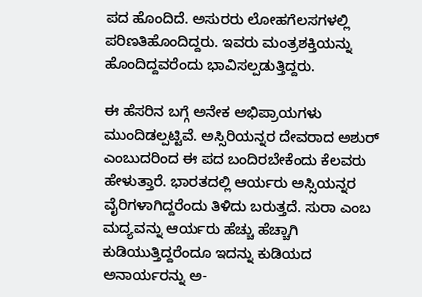ಪದ ಹೊಂದಿದೆ. ಅಸುರರು ಲೋಹಗೆಲಸಗಳಲ್ಲಿ ಪರಿಣತಿಹೊಂದಿದ್ದರು. ಇವರು ಮಂತ್ರಶಕ್ತಿಯನ್ನು ಹೊಂದಿದ್ದವರೆಂದು ಭಾವಿಸಲ್ಪಡುತ್ತಿದ್ದರು.

ಈ ಹೆಸರಿನ ಬಗ್ಗೆ ಅನೇಕ ಅಭಿಪ್ರಾಯಗಳು ಮುಂದಿಡಲ್ಪಟ್ಟಿವೆ. ಅಸ್ಸಿರಿಯನ್ನರ ದೇವರಾದ ಅಶುರ್ ಎಂಬುದರಿಂದ ಈ ಪದ ಬಂದಿರಬೇಕೆಂದು ಕೆಲವರು ಹೇಳುತ್ತಾರೆ. ಭಾರತದಲ್ಲಿ ಆರ್ಯರು ಅಸ್ಸಿಯನ್ನರ ವೈರಿಗಳಾಗಿದ್ದರೆಂದು ತಿಳಿದು ಬರುತ್ತದೆ. ಸುರಾ ಎಂಬ ಮದ್ಯವನ್ನು ಆರ್ಯರು ಹೆಚ್ಚು ಹೆಚ್ಚಾಗಿ ಕುಡಿಯುತ್ತಿದ್ದರೆಂದೂ ಇದನ್ನು ಕುಡಿಯದ ಅನಾರ್ಯರನ್ನು ಅ-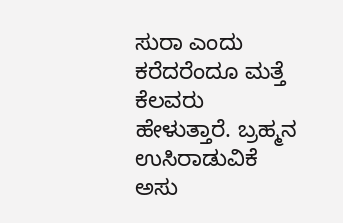ಸುರಾ ಎಂದು ಕರೆದರೆಂದೂ ಮತ್ತೆ ಕೆಲವರು ಹೇಳುತ್ತಾರೆ. ಬ್ರಹ್ಮನ ಉಸಿರಾಡುವಿಕೆ ಅಸು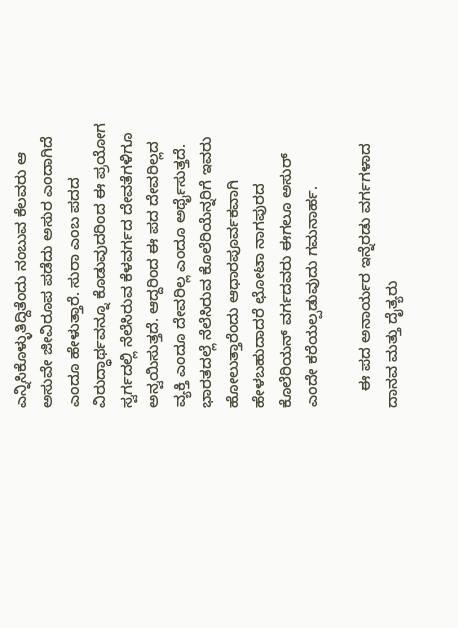ಎನ್ನಿಸಿಕೊಳ್ಳುತಿದ್ದಿತೆಂದು ನಂಬುವ ಕೆಲವರು ಆ ಅಸುವೇ ಜೀವಿರೂಪ ಪಡೆದು ಅಸುರ ಎಂದಾಗಿದೆ ಎಂದೂ ಹೇಳುತ್ತಾರೆ. ಸುರಾ ಎಂಬ ಪದದ ವಿರುದ್ಧಾರ್ಥವನ್ನೂ ಕೊಡುವುದರಿಂದ ಈ ಪ್ರಯೋಗ ಸ್ವರ್ಗದಲ್ಲಿ ನೆಲೆಸಿರುವ ಕೆಳವರ್ಗದ ದೇವತೆಗಳಿಗೂ ಅನ್ವಯಿಸುತ್ತದೆ. ಆದ್ದರಿಂದ ಈ ಪದ ದೇವರಿಲ್ಲದ ವ್ಯಕ್ತಿ ಎಂದೂ ದೇವರಿಲ್ಲ ಎಂದೂ ಅರ್ಥೈಸುತ್ತದೆ. ಭಾರತದಲ್ಲೆ ನೆಲೆಸಿರುವ ಕೊಲೆರಿಯೆನ್ನರಿಗೆ ಇವರು ಹೋಲುತ್ತಾರೆಂದು ಆಧಾರಪೂರ್ವಕವಾಗಿ ಹೇಳಬಹುದಾದರೆ ಛೋಟಾ ನಾಗಪುರದ ಕೊಲೆರಿಯನ್ ವರ್ಗದವರು ಈಗಲೂ ಅಸುರ್ ಎಂದೇ ಕರೆಯಲ್ಪಡುವುದು ಗಮನಾರ್ಹ.

    ಈ ಪದ ಅನಾರ್ಯರ ಇನ್ನೆರಡು ವರ್ಗಗಳಾದ ದಾನವ ಮತ್ತು ದೈತ್ಯರು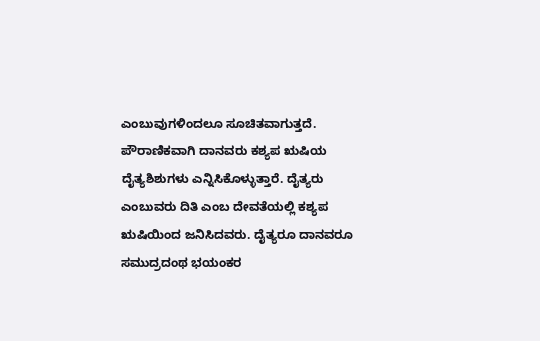ಎಂಬುವುಗಳಿಂದಲೂ ಸೂಚಿತವಾಗುತ್ತದೆ. ಪೌರಾಣಿಕವಾಗಿ ದಾನವರು ಕಶ್ಯಪ ಋಷಿಯ ದೈತ್ಯಶಿಶುಗಳು ಎನ್ನಿಸಿಕೊಳ್ಳುತ್ತಾರೆ. ದೈತ್ಯರು ಎಂಬುವರು ದಿತಿ ಎಂಬ ದೇವತೆಯಲ್ಲಿ ಕಶ್ಯಪ ಋಷಿಯಿಂದ ಜನಿಸಿದವರು. ದೈತ್ಯರೂ ದಾನವರೂ ಸಮುದ್ರದಂಥ ಭಯಂಕರ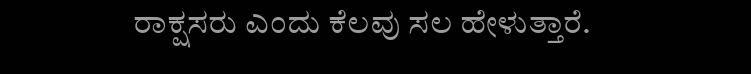ರಾಕ್ಷಸರು ಎಂದು ಕೆಲವು ಸಲ ಹೇಳುತ್ತಾರೆ.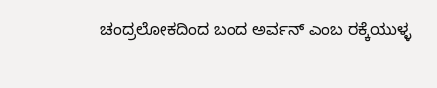ಚಂದ್ರಲೋಕದಿಂದ ಬಂದ ಅರ್ವನ್ ಎಂಬ ರಕ್ಕೆಯುಳ್ಳ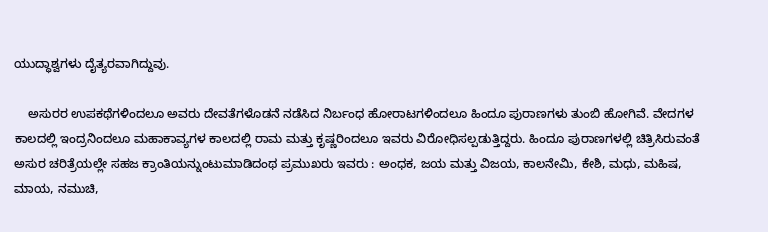ಯುದ್ಧಾಶ್ವಗಳು ದೈತ್ಯರವಾಗಿದ್ದುವು.

    ಅಸುರರ ಉಪಕಥೆಗಳಿಂದಲೂ ಅವರು ದೇವತೆಗಳೊಡನೆ ನಡೆಸಿದ ನಿರ್ಬಂಧ ಹೋರಾಟಗಳಿಂದಲೂ ಹಿಂದೂ ಪುರಾಣಗಳು ತುಂಬಿ ಹೋಗಿವೆ. ವೇದಗಳ ಕಾಲದಲ್ಲಿ ಇಂದ್ರನಿಂದಲೂ ಮಹಾಕಾವ್ಯಗಳ ಕಾಲದಲ್ಲಿ ರಾಮ ಮತ್ತು ಕೃಷ್ಣರಿಂದಲೂ ಇವರು ವಿರೋಧಿಸಲ್ಪಡುತ್ತಿದ್ದರು. ಹಿಂದೂ ಪುರಾಣಗಳಲ್ಲಿ ಚಿತ್ರಿಸಿರುವಂತೆ ಅಸುರ ಚರಿತ್ರೆಯಲ್ಲೇ ಸಹಜ ಕ್ರಾಂತಿಯನ್ನುಂಟುಮಾಡಿದಂಥ ಪ್ರಮುಖರು ಇವರು : ಅಂಧಕ, ಜಯ ಮತ್ತು ವಿಜಯ, ಕಾಲನೇಮಿ, ಕೇಶಿ, ಮಧು, ಮಹಿಷ, ಮಾಯ, ನಮುಚಿ,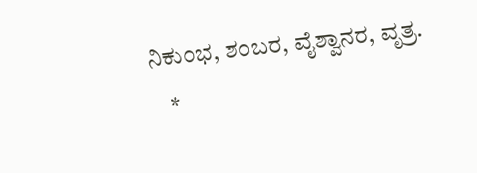ನಿಕುಂಭ, ಶಂಬರ, ವೈಶ್ವಾನರ, ವೃತ್ರ.
    *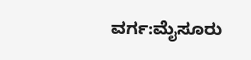ವರ್ಗ:ಮೈಸೂರು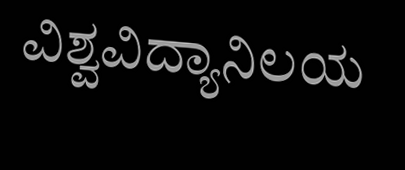ವಿಶ್ವವಿದ್ಯಾನಿಲಯ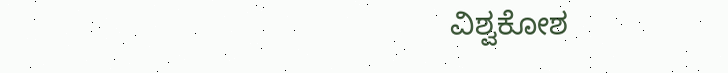ವಿಶ್ವಕೋಶ